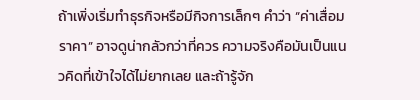ถ้าเพิ่งเริ่มทำธุรกิจหรือมีกิจการเล็กๆ คำว่า “ค่าเสื่อมราคา” อาจดูน่ากลัวกว่าที่ควร ความจริงคือมันเป็นแนวคิดที่เข้าใจได้ไม่ยากเลย และถ้ารู้จัก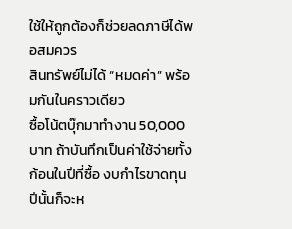ใช้ให้ถูกต้องก็ช่วยลดภาษีได้พอสมควร
สินทรัพย์ไม่ได้ “หมดค่า” พร้อมกันในคราวเดียว
ซื้อโน้ตบุ๊กมาทำงาน 50,000 บาท ถ้าบันทึกเป็นค่าใช้จ่ายทั้งก้อนในปีที่ซื้อ งบกำไรขาดทุนปีนั้นก็จะห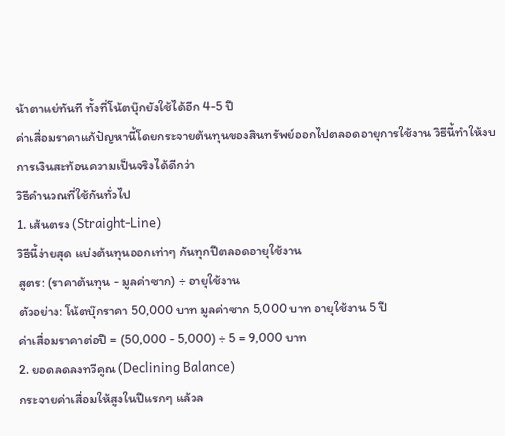น้าตาแย่ทันที ทั้งที่โน้ตบุ๊กยังใช้ได้อีก 4-5 ปี
ค่าเสื่อมราคาแก้ปัญหานี้โดยกระจายต้นทุนของสินทรัพย์ออกไปตลอดอายุการใช้งาน วิธีนี้ทำให้งบการเงินสะท้อนความเป็นจริงได้ดีกว่า
วิธีคำนวณที่ใช้กันทั่วไป
1. เส้นตรง (Straight-Line)
วิธีนี้ง่ายสุด แบ่งต้นทุนออกเท่าๆ กันทุกปีตลอดอายุใช้งาน
สูตร: (ราคาต้นทุน - มูลค่าซาก) ÷ อายุใช้งาน
ตัวอย่าง: โน้ตบุ๊กราคา 50,000 บาท มูลค่าซาก 5,000 บาท อายุใช้งาน 5 ปี
ค่าเสื่อมราคาต่อปี = (50,000 - 5,000) ÷ 5 = 9,000 บาท
2. ยอดลดลงทวีคูณ (Declining Balance)
กระจายค่าเสื่อมให้สูงในปีแรกๆ แล้วล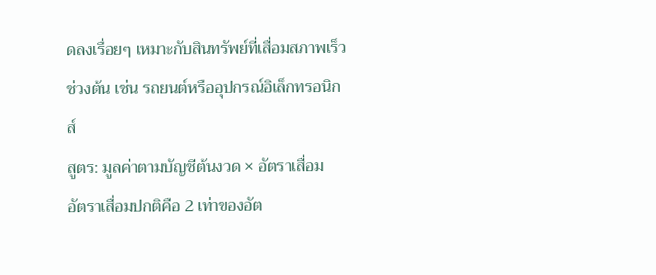ดลงเรื่อยๆ เหมาะกับสินทรัพย์ที่เสื่อมสภาพเร็วช่วงต้น เช่น รถยนต์หรืออุปกรณ์อิเล็กทรอนิกส์
สูตร: มูลค่าตามบัญชีต้นงวด × อัตราเสื่อม
อัตราเสื่อมปกติคือ 2 เท่าของอัต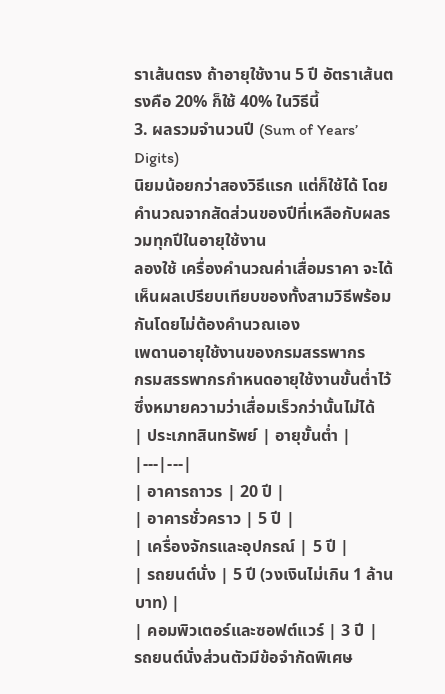ราเส้นตรง ถ้าอายุใช้งาน 5 ปี อัตราเส้นตรงคือ 20% ก็ใช้ 40% ในวิธีนี้
3. ผลรวมจำนวนปี (Sum of Years’ Digits)
นิยมน้อยกว่าสองวิธีแรก แต่ก็ใช้ได้ โดยคำนวณจากสัดส่วนของปีที่เหลือกับผลรวมทุกปีในอายุใช้งาน
ลองใช้ เครื่องคำนวณค่าเสื่อมราคา จะได้เห็นผลเปรียบเทียบของทั้งสามวิธีพร้อมกันโดยไม่ต้องคำนวณเอง
เพดานอายุใช้งานของกรมสรรพากร
กรมสรรพากรกำหนดอายุใช้งานขั้นต่ำไว้ ซึ่งหมายความว่าเสื่อมเร็วกว่านั้นไม่ได้
| ประเภทสินทรัพย์ | อายุขั้นต่ำ |
|---|---|
| อาคารถาวร | 20 ปี |
| อาคารชั่วคราว | 5 ปี |
| เครื่องจักรและอุปกรณ์ | 5 ปี |
| รถยนต์นั่ง | 5 ปี (วงเงินไม่เกิน 1 ล้านบาท) |
| คอมพิวเตอร์และซอฟต์แวร์ | 3 ปี |
รถยนต์นั่งส่วนตัวมีข้อจำกัดพิเศษ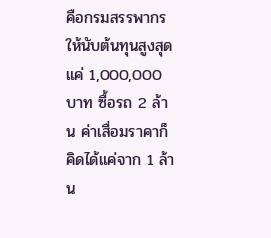คือกรมสรรพากรให้นับต้นทุนสูงสุดแค่ 1,000,000 บาท ซื้อรถ 2 ล้าน ค่าเสื่อมราคาก็คิดได้แค่จาก 1 ล้าน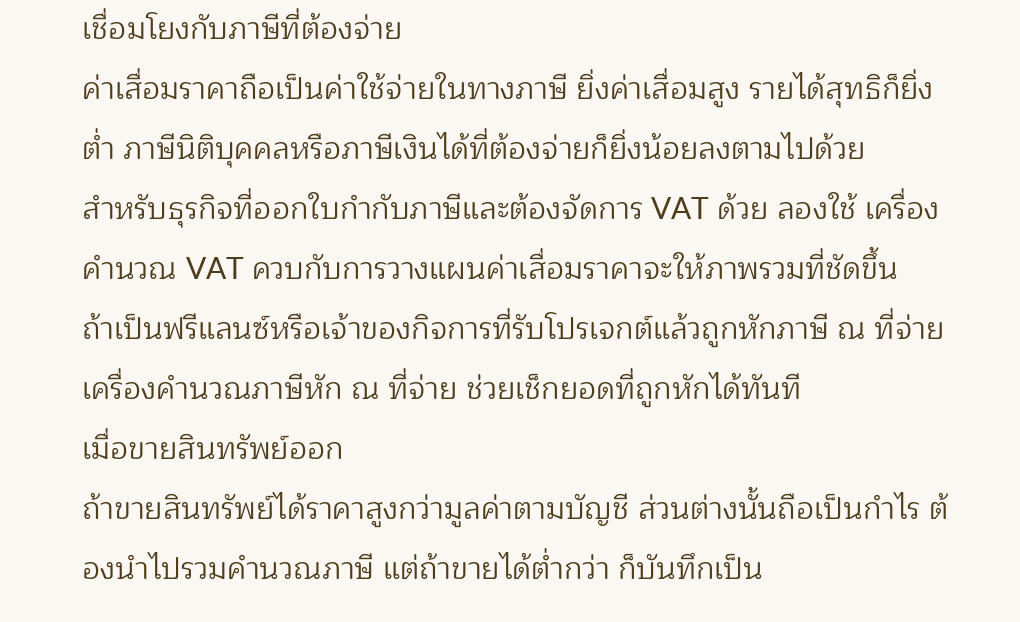เชื่อมโยงกับภาษีที่ต้องจ่าย
ค่าเสื่อมราคาถือเป็นค่าใช้จ่ายในทางภาษี ยิ่งค่าเสื่อมสูง รายได้สุทธิก็ยิ่งต่ำ ภาษีนิติบุคคลหรือภาษีเงินได้ที่ต้องจ่ายก็ยิ่งน้อยลงตามไปด้วย
สำหรับธุรกิจที่ออกใบกำกับภาษีและต้องจัดการ VAT ด้วย ลองใช้ เครื่องคำนวณ VAT ควบกับการวางแผนค่าเสื่อมราคาจะให้ภาพรวมที่ชัดขึ้น
ถ้าเป็นฟรีแลนซ์หรือเจ้าของกิจการที่รับโปรเจกต์แล้วถูกหักภาษี ณ ที่จ่าย เครื่องคำนวณภาษีหัก ณ ที่จ่าย ช่วยเช็กยอดที่ถูกหักได้ทันที
เมื่อขายสินทรัพย์ออก
ถ้าขายสินทรัพย์ได้ราคาสูงกว่ามูลค่าตามบัญชี ส่วนต่างนั้นถือเป็นกำไร ต้องนำไปรวมคำนวณภาษี แต่ถ้าขายได้ต่ำกว่า ก็บันทึกเป็น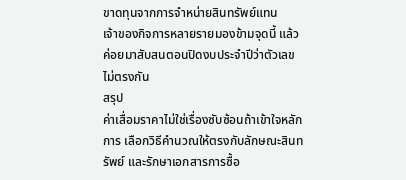ขาดทุนจากการจำหน่ายสินทรัพย์แทน
เจ้าของกิจการหลายรายมองข้ามจุดนี้ แล้วค่อยมาสับสนตอนปิดงบประจำปีว่าตัวเลขไม่ตรงกัน
สรุป
ค่าเสื่อมราคาไม่ใช่เรื่องซับซ้อนถ้าเข้าใจหลักการ เลือกวิธีคำนวณให้ตรงกับลักษณะสินทรัพย์ และรักษาเอกสารการซื้อ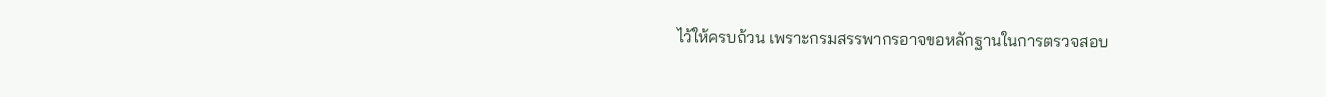ไว้ให้ครบถ้วน เพราะกรมสรรพากรอาจขอหลักฐานในการตรวจสอบ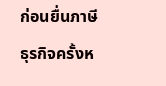ก่อนยื่นภาษีธุรกิจครั้งห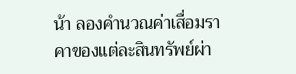น้า ลองคำนวณค่าเสื่อมราคาของแต่ละสินทรัพย์ผ่า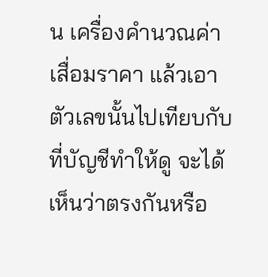น เครื่องคำนวณค่าเสื่อมราคา แล้วเอาตัวเลขนั้นไปเทียบกับที่บัญชีทำให้ดู จะได้เห็นว่าตรงกันหรือ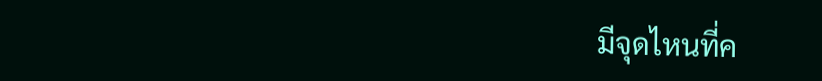มีจุดไหนที่ค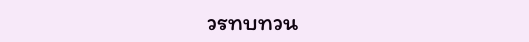วรทบทวน